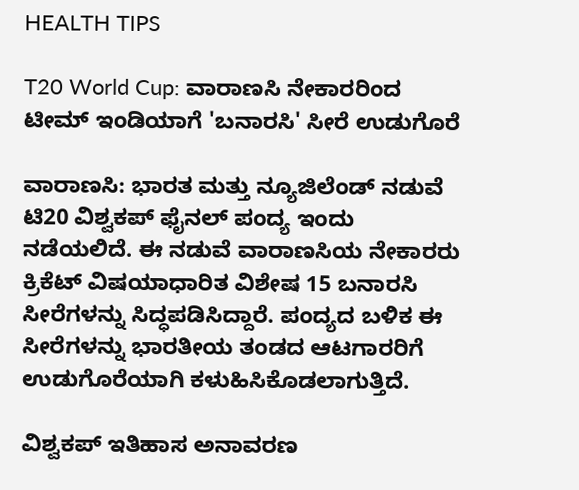HEALTH TIPS

T20 World Cup: ವಾರಾಣಸಿ ನೇಕಾರರಿಂದ ಟೀಮ್ ಇಂಡಿಯಾಗೆ 'ಬನಾರಸಿ' ಸೀರೆ ಉಡುಗೊರೆ

ವಾರಾಣಸಿ: ಭಾರತ ಮತ್ತು ನ್ಯೂಜಿಲೆಂಡ್ ನಡುವೆ ಟಿ20 ವಿಶ್ವಕಪ್ ಫೈನಲ್ ಪಂದ್ಯ ಇಂದು ನಡೆಯಲಿದೆ. ಈ ನಡುವೆ ವಾರಾಣಸಿಯ ನೇಕಾರರು ಕ್ರಿಕೆಟ್ ವಿಷಯಾಧಾರಿತ ವಿಶೇಷ 15 ಬನಾರಸಿ ಸೀರೆಗಳನ್ನು ಸಿದ್ಧಪಡಿಸಿದ್ದಾರೆ. ಪಂದ್ಯದ ಬಳಿಕ ಈ ಸೀರೆಗಳನ್ನು ಭಾರತೀಯ ತಂಡದ ಆಟಗಾರರಿಗೆ ಉಡುಗೊರೆಯಾಗಿ ಕಳುಹಿಸಿಕೊಡಲಾಗುತ್ತಿದೆ.

ವಿಶ್ವಕಪ್‌ ಇತಿಹಾಸ ಅನಾವರಣ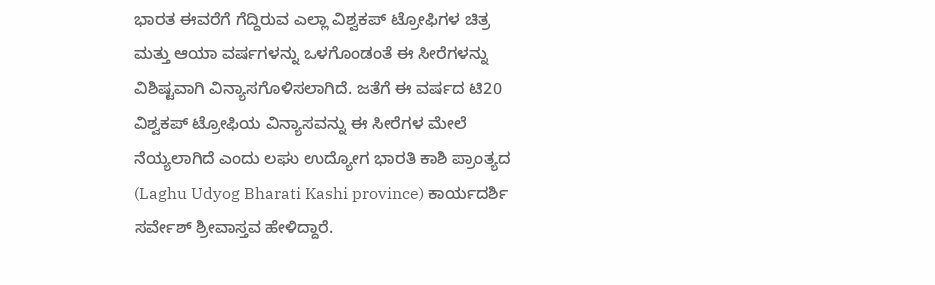ಭಾರತ ಈವರೆಗೆ ಗೆದ್ದಿರುವ ಎಲ್ಲಾ ವಿಶ್ವಕಪ್ ಟ್ರೋಫಿಗಳ ಚಿತ್ರ ಮತ್ತು ಆಯಾ ವರ್ಷಗಳನ್ನು ಒಳಗೊಂಡಂತೆ ಈ ಸೀರೆಗಳನ್ನು ವಿಶಿಷ್ಟವಾಗಿ ವಿನ್ಯಾಸಗೊಳಿಸಲಾಗಿದೆ. ಜತೆಗೆ ಈ ವರ್ಷದ ಟಿ20 ವಿಶ್ವಕಪ್‌ ಟ್ರೋಫಿಯ ವಿನ್ಯಾಸವನ್ನು ಈ ಸೀರೆಗಳ ಮೇಲೆ ನೆಯ್ಯಲಾಗಿದೆ ಎಂದು ಲಘು ಉದ್ಯೋಗ ಭಾರತಿ ಕಾಶಿ ಪ್ರಾಂತ್ಯದ (Laghu Udyog Bharati Kashi province) ಕಾರ್ಯದರ್ಶಿ ಸರ್ವೇಶ್ ಶ್ರೀವಾಸ್ತವ ಹೇಳಿದ್ದಾರೆ.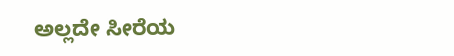ಅಲ್ಲದೇ ಸೀರೆಯ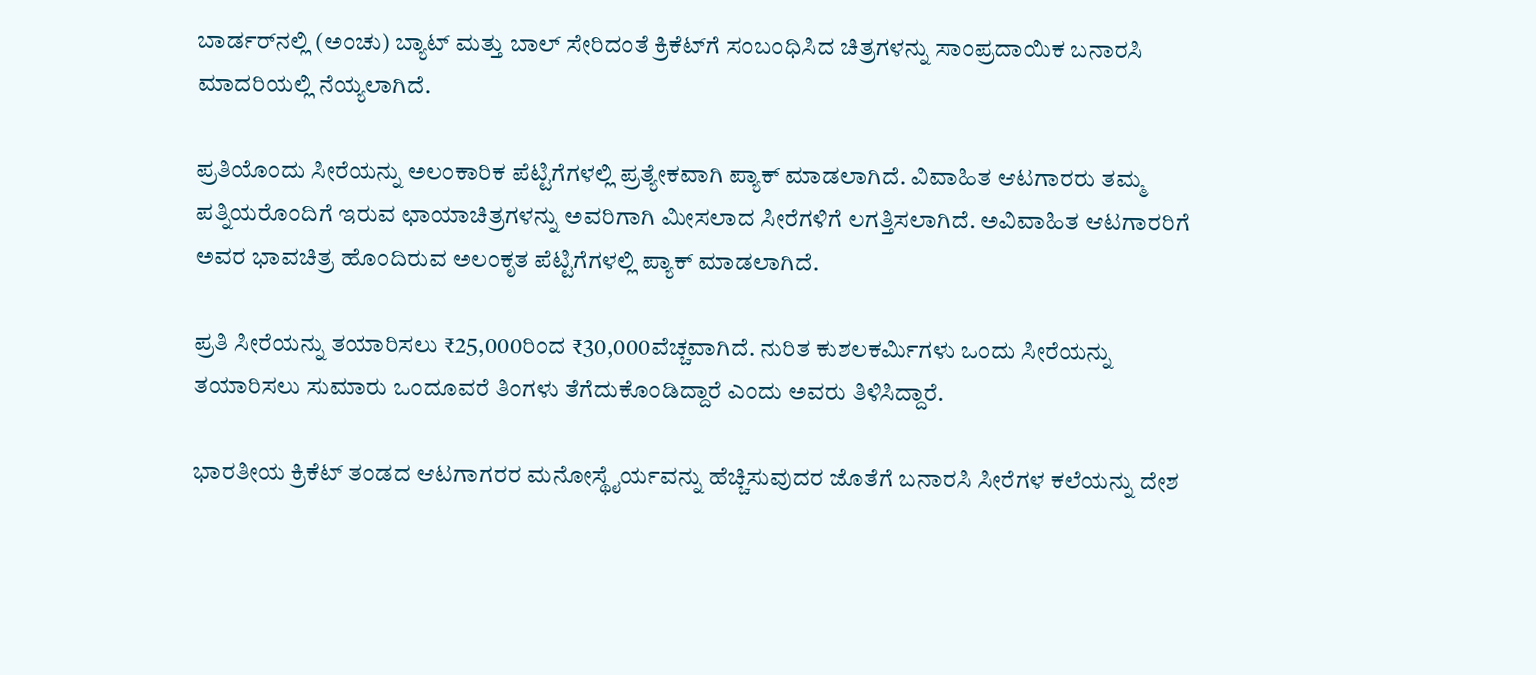ಬಾರ್ಡರ್‌ನಲ್ಲಿ (ಅಂಚು) ಬ್ಯಾಟ್‌ ಮತ್ತು ಬಾಲ್ ಸೇರಿದಂತೆ ಕ್ರಿಕೆಟ್‌ಗೆ ಸಂಬಂಧಿಸಿದ ಚಿತ್ರಗಳನ್ನು ಸಾಂಪ್ರದಾಯಿಕ ಬನಾರಸಿ ಮಾದರಿಯಲ್ಲಿ ನೆಯ್ಯಲಾಗಿದೆ.

ಪ್ರತಿಯೊಂದು ಸೀರೆಯನ್ನು ಅಲಂಕಾರಿಕ ಪೆಟ್ಟಿಗೆಗಳಲ್ಲಿ ಪ್ರತ್ಯೇಕವಾಗಿ ಪ್ಯಾಕ್ ಮಾಡಲಾಗಿದೆ. ವಿವಾಹಿತ ಆಟಗಾರರು ತಮ್ಮ ಪತ್ನಿಯರೊಂದಿಗೆ ಇರುವ ಛಾಯಾಚಿತ್ರಗಳನ್ನು ಅವರಿಗಾಗಿ ಮೀಸಲಾದ ಸೀರೆಗಳಿಗೆ ಲಗತ್ತಿಸಲಾಗಿದೆ. ಅವಿವಾಹಿತ ಆಟಗಾರರಿಗೆ ಅವರ ಭಾವಚಿತ್ರ ಹೊಂದಿರುವ ಅಲಂಕೃತ ಪೆಟ್ಟಿಗೆಗಳಲ್ಲಿ ಪ್ಯಾಕ್‌ ಮಾಡಲಾಗಿದೆ.

ಪ್ರತಿ ಸೀರೆಯನ್ನು ತಯಾರಿಸಲು ₹25,000ರಿಂದ ₹30,000ವೆಚ್ಚವಾಗಿದೆ. ನುರಿತ ಕುಶಲಕರ್ಮಿಗಳು ಒಂದು ಸೀರೆಯನ್ನು ತಯಾರಿಸಲು ಸುಮಾರು ಒಂದೂವರೆ ತಿಂಗಳು ತೆಗೆದುಕೊಂಡಿದ್ದಾರೆ ಎಂದು ಅವರು ತಿಳಿಸಿದ್ದಾರೆ.

ಭಾರತೀಯ ಕ್ರಿಕೆಟ್ ತಂಡದ ಆಟಗಾಗರರ ಮನೋಸ್ಥೈರ್ಯವನ್ನು ಹೆಚ್ಚಿಸುವುದರ ಜೊತೆಗೆ ಬನಾರಸಿ ಸೀರೆಗಳ ಕಲೆಯನ್ನು ದೇಶ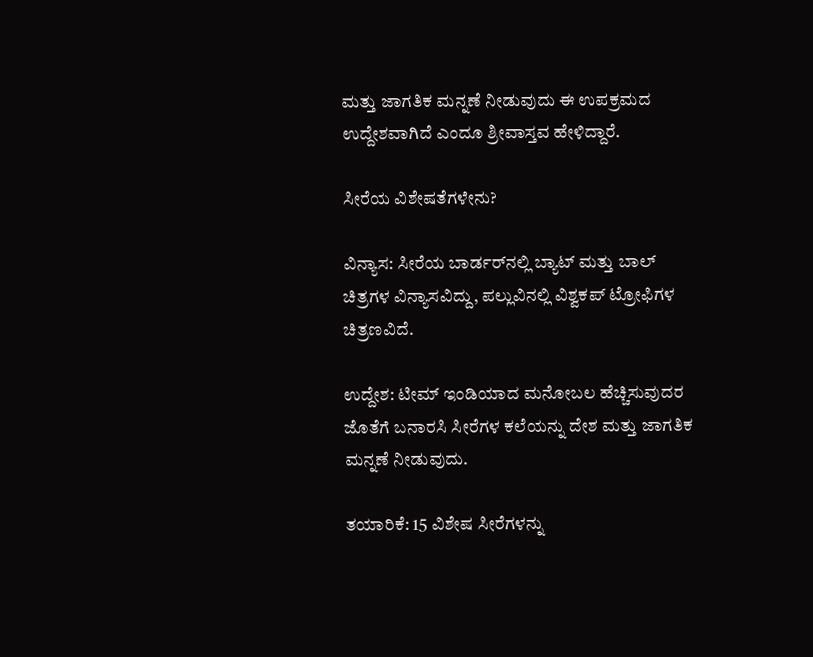ಮತ್ತು ಜಾಗತಿಕ ಮನ್ನಣೆ ನೀಡುವುದು ಈ ಉಪಕ್ರಮದ ಉದ್ದೇಶವಾಗಿದೆ ಎಂದೂ ಶ್ರೀವಾಸ್ತವ ಹೇಳಿದ್ದಾರೆ.

ಸೀರೆಯ ವಿಶೇಷತೆಗಳೇನು?

ವಿನ್ಯಾಸ: ಸೀರೆಯ ಬಾರ್ಡರ್‌ನಲ್ಲಿ ಬ್ಯಾಟ್ ಮತ್ತು ಬಾಲ್ ಚಿತ್ರಗಳ ವಿನ್ಯಾಸವಿದ್ದು, ಪಲ್ಲುವಿನಲ್ಲಿ ವಿಶ್ವಕಪ್ ಟ್ರೋಫಿಗಳ ಚಿತ್ರಣವಿದೆ.

ಉದ್ದೇಶ: ಟೀಮ್ ಇಂಡಿಯಾದ ಮನೋಬಲ ಹೆಚ್ಚಿಸುವುದರ ಜೊತೆಗೆ ಬನಾರಸಿ ಸೀರೆಗಳ ಕಲೆಯನ್ನು ದೇಶ ಮತ್ತು ಜಾಗತಿಕ ಮನ್ನಣೆ ನೀಡುವುದು.

ತಯಾರಿಕೆ: 15 ವಿಶೇಷ ಸೀರೆಗಳನ್ನು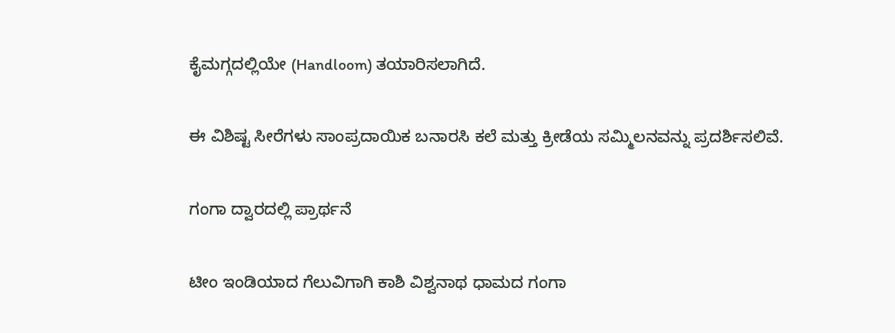ಕೈಮಗ್ಗದಲ್ಲಿಯೇ (Handloom) ತಯಾರಿಸಲಾಗಿದೆ.

ಈ ವಿಶಿಷ್ಟ ಸೀರೆಗಳು ಸಾಂಪ್ರದಾಯಿಕ ಬನಾರಸಿ ಕಲೆ ಮತ್ತು ಕ್ರೀಡೆಯ ಸಮ್ಮಿಲನವನ್ನು ಪ್ರದರ್ಶಿಸಲಿವೆ.

ಗಂಗಾ ದ್ವಾರದಲ್ಲಿ ಪ್ರಾರ್ಥನೆ ‌

ಟೀಂ ಇಂಡಿಯಾದ ಗೆಲುವಿಗಾಗಿ ಕಾಶಿ ವಿಶ್ವನಾಥ ಧಾಮದ ಗಂಗಾ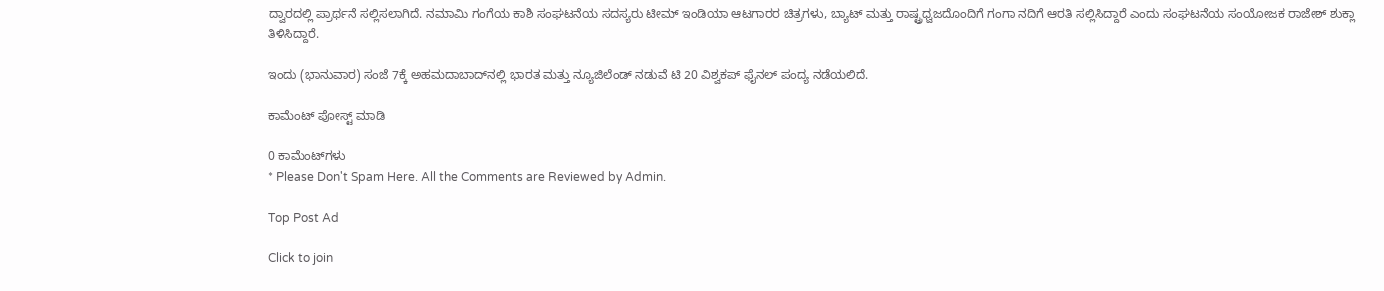ದ್ವಾರದಲ್ಲಿ ಪ್ರಾರ್ಥನೆ ಸಲ್ಲಿಸಲಾಗಿದೆ. ನಮಾಮಿ ಗಂಗೆಯ ಕಾಶಿ ಸಂಘಟನೆಯ ಸದಸ್ಯರು ಟೀಮ್ ಇಂಡಿಯಾ ಆಟಗಾರರ ಚಿತ್ರಗಳು, ಬ್ಯಾಟ್‌ ಮತ್ತು ರಾಷ್ಟ್ರಧ್ವಜದೊಂದಿಗೆ ಗಂಗಾ ನದಿಗೆ ಆರತಿ ಸಲ್ಲಿಸಿದ್ದಾರೆ ಎಂದು ಸಂಘಟನೆಯ ಸಂಯೋಜಕ ರಾಜೇಶ್ ಶುಕ್ಲಾ ತಿಳಿಸಿದ್ದಾರೆ.

ಇಂದು (ಭಾನುವಾರ) ಸಂಜೆ 7ಕ್ಕೆ ಅಹಮದಾಬಾದ್‌ನಲ್ಲಿ ಭಾರತ ಮತ್ತು ನ್ಯೂಜಿಲೆಂಡ್ ನಡುವೆ ಟಿ 20 ವಿಶ್ವಕಪ್ ಫೈನಲ್ ಪಂದ್ಯ ನಡೆಯಲಿದೆ.

ಕಾಮೆಂಟ್‌‌ ಪೋಸ್ಟ್‌ ಮಾಡಿ

0 ಕಾಮೆಂಟ್‌ಗಳು
* Please Don't Spam Here. All the Comments are Reviewed by Admin.

Top Post Ad

Click to join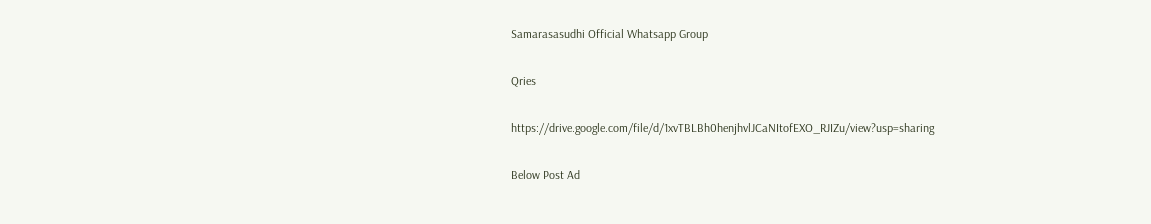Samarasasudhi Official Whatsapp Group

Qries

https://drive.google.com/file/d/1xvTBLBh0henjhvlJCaNItofEXO_RJIZu/view?usp=sharing

Below Post Ad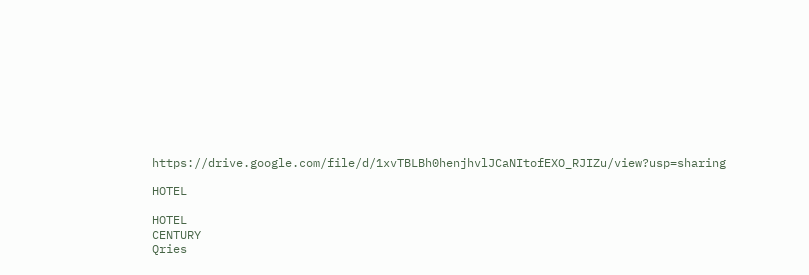https://drive.google.com/file/d/1xvTBLBh0henjhvlJCaNItofEXO_RJIZu/view?usp=sharing

HOTEL

HOTEL
CENTURY
Qries